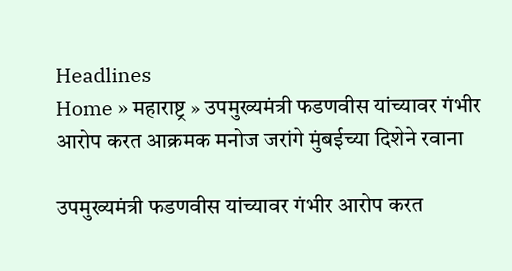Headlines
Home » महाराष्ट्र » उपमुख्यमंत्री फडणवीस यांच्यावर गंभीर आरोप करत आक्रमक मनोज जरांगे मुंबईच्या दिशेने रवाना

उपमुख्यमंत्री फडणवीस यांच्यावर गंभीर आरोप करत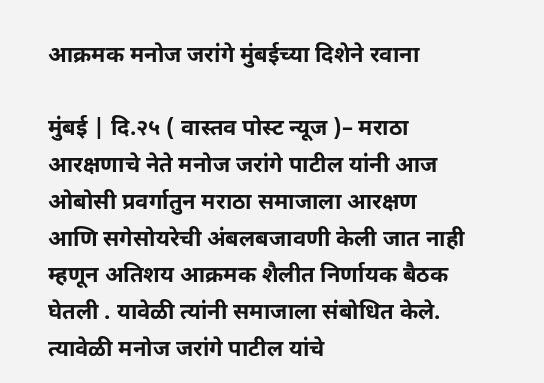आक्रमक मनोज जरांगे मुंबईच्या दिशेने रवाना

मुंबई | दि.२५ ( वास्तव पोस्ट न्यूज )– मराठा आरक्षणाचे नेते मनोज जरांगे पाटील यांनी आज ओबोसी प्रवर्गातुन मराठा समाजाला आरक्षण आणि सगेसोयरेची अंबलबजावणी केली जात नाही म्हणून अतिशय आक्रमक शैलीत निर्णायक बैठक घेतली . यावेळी त्यांनी समाजाला संबोधित केले. त्यावेळी मनोज जरांगे पाटील यांचे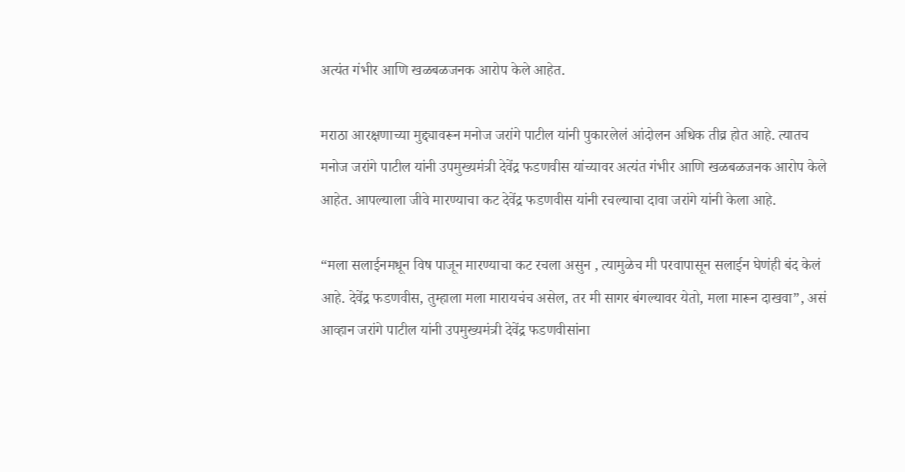अत्यंत गंभीर आणि खळबळजनक आरोप केले आहेत.

मराठा आरक्षणाच्या मुद्द्यावरून मनोज जरांगे पाटील यांनी पुकारलेलं आंदोलन अधिक तीव्र होत आहे. त्यातच मनोज जरांगे पाटील यांनी उपमुख्यमंत्री देवेंद्र फडणवीस यांच्यावर अत्यंत गंभीर आणि खळबळजनक आरोप केले आहेत. आपल्याला जीवे मारण्याचा कट देवेंद्र फडणवीस यांनी रचल्याचा दावा जरांगे यांनी केला आहे.

“मला सलाईनमधून विष पाजून मारण्याचा कट रचला असुन , त्यामुळेच मी परवापासून सलाईन घेणंही बंद केलं आहे. देवेंद्र फडणवीस, तुम्हाला मला मारायचंच असेल, तर मी सागर बंगल्यावर येतो, मला मारून दाखवा”, असं आव्हान जरांगे पाटील यांनी उपमुख्यमंत्री देवेंद्र फडणवीसांना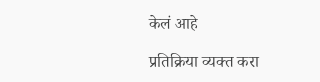केलं आहे

प्रतिक्रिया व्यक्त करा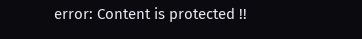error: Content is protected !!